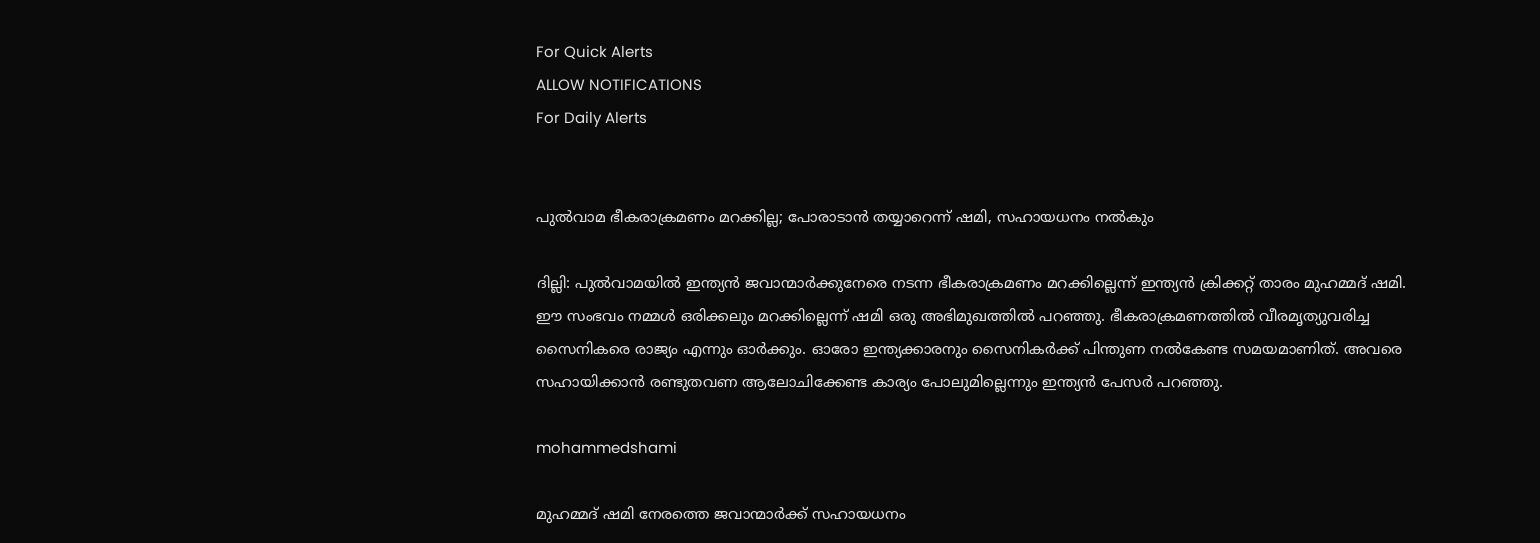For Quick Alerts
ALLOW NOTIFICATIONS
For Daily Alerts


പുല്‍വാമ ഭീകരാക്രമണം മറക്കില്ല; പോരാടാന്‍ തയ്യാറെന്ന് ഷമി, സഹായധനം നല്‍കും

ദില്ലി: പുല്‍വാമയില്‍ ഇന്ത്യന്‍ ജവാന്മാര്‍ക്കുനേരെ നടന്ന ഭീകരാക്രമണം മറക്കില്ലെന്ന് ഇന്ത്യന്‍ ക്രിക്കറ്റ് താരം മുഹമ്മദ് ഷമി. ഈ സംഭവം നമ്മള്‍ ഒരിക്കലും മറക്കില്ലെന്ന് ഷമി ഒരു അഭിമുഖത്തില്‍ പറഞ്ഞു. ഭീകരാക്രമണത്തില്‍ വീരമൃത്യുവരിച്ച സൈനികരെ രാജ്യം എന്നും ഓര്‍ക്കും. ഓരോ ഇന്ത്യക്കാരനും സൈനികര്‍ക്ക് പിന്തുണ നല്‍കേണ്ട സമയമാണിത്. അവരെ സഹായിക്കാന്‍ രണ്ടുതവണ ആലോചിക്കേണ്ട കാര്യം പോലുമില്ലെന്നും ഇന്ത്യന്‍ പേസര്‍ പറഞ്ഞു.

mohammedshami

മുഹമ്മദ് ഷമി നേരത്തെ ജവാന്മാര്‍ക്ക് സഹായധനം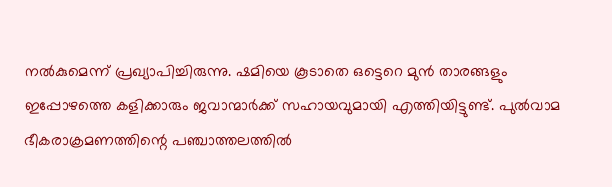നല്‍കുമെന്ന് പ്രഖ്യാപിച്ചിരുന്നു. ഷമിയെ കൂടാതെ ഒട്ടെറെ മുന്‍ താരങ്ങളും ഇപ്പോഴത്തെ കളിക്കാരും ജവാന്മാര്‍ക്ക് സഹായവുമായി എത്തിയിട്ടുണ്ട്. പുല്‍വാമ ഭീകരാക്രമണത്തിന്റെ പഞ്ചാത്തലത്തില്‍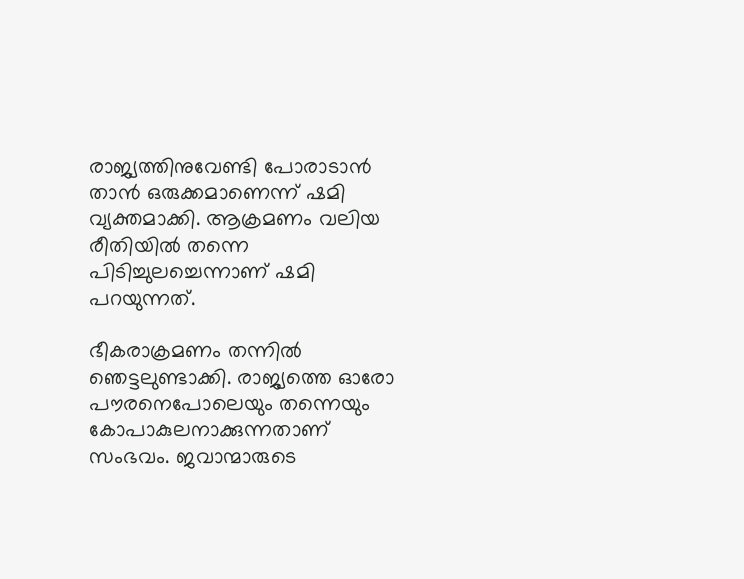രാജ്യത്തിനുവേണ്ടി പോരാടാന്‍ താന്‍ ഒരുക്കമാണെന്ന് ഷമി വ്യക്തമാക്കി. ആക്രമണം വലിയ രീതിയില്‍ തന്നെ പിടിച്ചുലച്ചെന്നാണ് ഷമി പറയുന്നത്.

ഭീകരാക്രമണം തന്നില്‍ ഞെട്ടലുണ്ടാക്കി. രാജ്യത്തെ ഓരോ പൗരനെപോലെയും തന്നെയും കോപാകുലനാക്കുന്നതാണ് സംഭവം. ജവാന്മാരുടെ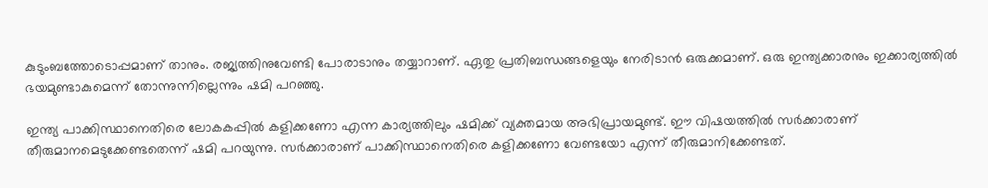കുടുംബത്തോടൊപ്പമാണ് താനും. രജ്യത്തിനുവേണ്ടി പോരാടാനും തയ്യാറാണ്. ഏതു പ്രതിബന്ധങ്ങളെയും നേരിടാന്‍ ഒരുക്കമാണ്. ഒരു ഇന്ത്യക്കാരനും ഇക്കാര്യത്തില്‍ ഭയമുണ്ടാകുമെന്ന് തോന്നുന്നില്ലെന്നും ഷമി പറഞ്ഞു.

ഇന്ത്യ പാക്കിസ്ഥാനെതിരെ ലോകകപ്പില്‍ കളിക്കണോ എന്ന കാര്യത്തിലും ഷമിക്ക് വ്യക്തമായ അഭിപ്രായമുണ്ട്. ഈ വിഷയത്തില്‍ സര്‍ക്കാരാണ് തീരുമാനമെടുക്കേണ്ടതെന്ന് ഷമി പറയുന്നു. സര്‍ക്കാരാണ് പാക്കിസ്ഥാനെതിരെ കളിക്കണോ വേണ്ടയോ എന്ന് തീരുമാനിക്കേണ്ടത്.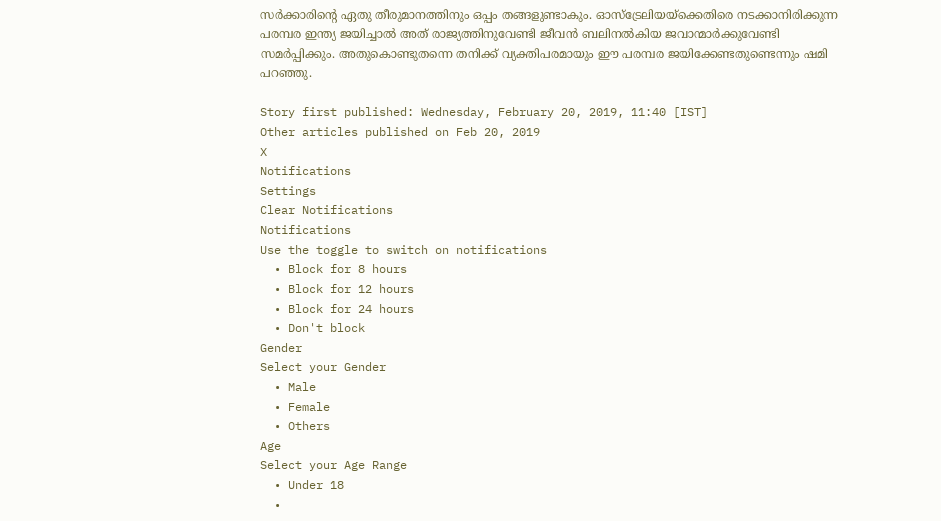സര്‍ക്കാരിന്റെ ഏതു തീരുമാനത്തിനും ഒപ്പം തങ്ങളുണ്ടാകും. ഓസ്‌ട്രേലിയയ്‌ക്കെതിരെ നടക്കാനിരിക്കുന്ന പരമ്പര ഇന്ത്യ ജയിച്ചാല്‍ അത് രാജ്യത്തിനുവേണ്ടി ജീവന്‍ ബലിനല്‍കിയ ജവാന്മാര്‍ക്കുവേണ്ടി സമര്‍പ്പിക്കും. അതുകൊണ്ടുതന്നെ തനിക്ക് വ്യക്തിപരമായും ഈ പരമ്പര ജയിക്കേണ്ടതുണ്ടെന്നും ഷമി പറഞ്ഞു.

Story first published: Wednesday, February 20, 2019, 11:40 [IST]
Other articles published on Feb 20, 2019
X
Notifications
Settings
Clear Notifications
Notifications
Use the toggle to switch on notifications
  • Block for 8 hours
  • Block for 12 hours
  • Block for 24 hours
  • Don't block
Gender
Select your Gender
  • Male
  • Female
  • Others
Age
Select your Age Range
  • Under 18
  •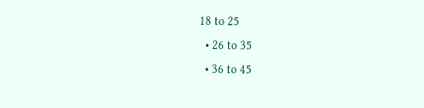18 to 25
  • 26 to 35
  • 36 to 45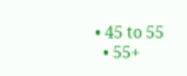• 45 to 55
  • 55+